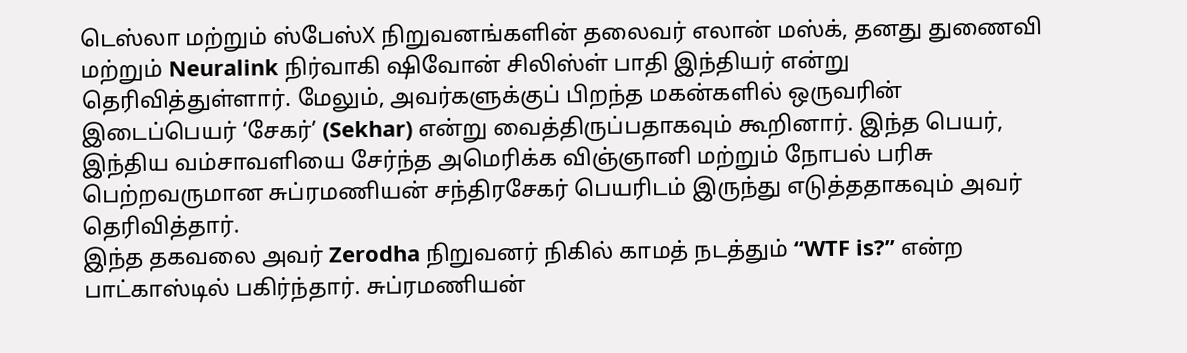டெஸ்லா மற்றும் ஸ்பேஸ்X நிறுவனங்களின் தலைவர் எலான் மஸ்க், தனது துணைவி மற்றும் Neuralink நிர்வாகி ஷிவோன் சிலிஸ்ள் பாதி இந்தியர் என்று தெரிவித்துள்ளார். மேலும், அவர்களுக்குப் பிறந்த மகன்களில் ஒருவரின் இடைப்பெயர் ‘சேகர்’ (Sekhar) என்று வைத்திருப்பதாகவும் கூறினார். இந்த பெயர், இந்திய வம்சாவளியை சேர்ந்த அமெரிக்க விஞ்ஞானி மற்றும் நோபல் பரிசு பெற்றவருமான சுப்ரமணியன் சந்திரசேகர் பெயரிடம் இருந்து எடுத்ததாகவும் அவர் தெரிவித்தார்.
இந்த தகவலை அவர் Zerodha நிறுவனர் நிகில் காமத் நடத்தும் “WTF is?” என்ற பாட்காஸ்டில் பகிர்ந்தார். சுப்ரமணியன்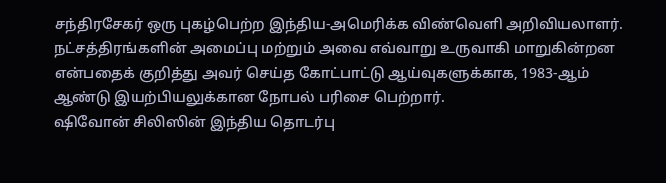சந்திரசேகர் ஒரு புகழ்பெற்ற இந்திய-அமெரிக்க விண்வெளி அறிவியலாளர். நட்சத்திரங்களின் அமைப்பு மற்றும் அவை எவ்வாறு உருவாகி மாறுகின்றன என்பதைக் குறித்து அவர் செய்த கோட்பாட்டு ஆய்வுகளுக்காக, 1983-ஆம் ஆண்டு இயற்பியலுக்கான நோபல் பரிசை பெற்றார்.
ஷிவோன் சிலிஸின் இந்திய தொடர்பு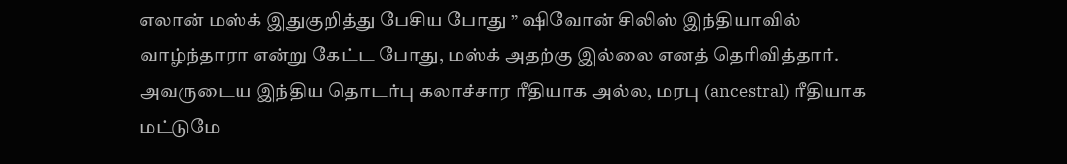எலான் மஸ்க் இதுகுறித்து பேசிய போது ” ஷிவோன் சிலிஸ் இந்தியாவில் வாழ்ந்தாரா என்று கேட்ட போது, மஸ்க் அதற்கு இல்லை எனத் தெரிவித்தார். அவருடைய இந்திய தொடர்பு கலாச்சார ரீதியாக அல்ல, மரபு (ancestral) ரீதியாக மட்டுமே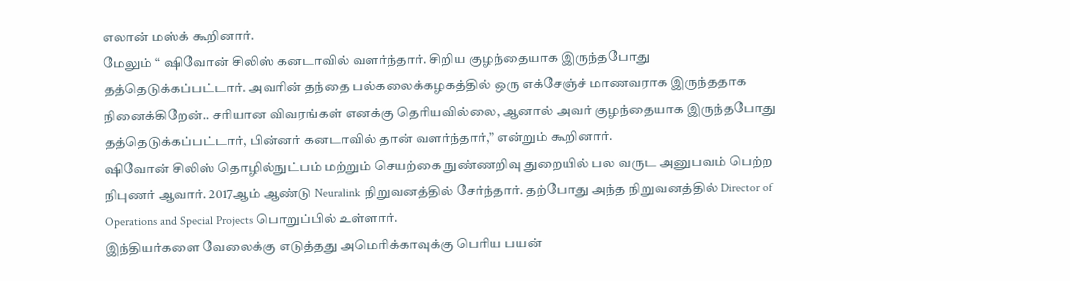எலான் மஸ்க் கூறினார்.
மேலும் “ ஷிவோன் சிலிஸ் கனடாவில் வளர்ந்தார். சிறிய குழந்தையாக இருந்தபோது தத்தெடுக்கப்பட்டார். அவரின் தந்தை பல்கலைக்கழகத்தில் ஒரு எக்சேஞ்ச் மாணவராக இருந்ததாக நினைக்கிறேன்.. சரியான விவரங்கள் எனக்கு தெரியவில்லை, ஆனால் அவர் குழந்தையாக இருந்தபோது தத்தெடுக்கப்பட்டார், பின்னர் கனடாவில் தான் வளர்ந்தார்,” என்றும் கூறினார்.
ஷிவோன் சிலிஸ் தொழில்நுட்பம் மற்றும் செயற்கை நுண்ணறிவு துறையில் பல வருட அனுபவம் பெற்ற நிபுணர் ஆவார். 2017ஆம் ஆண்டு Neuralink நிறுவனத்தில் சேர்ந்தார். தற்போது அந்த நிறுவனத்தில் Director of Operations and Special Projects பொறுப்பில் உள்ளார்.
இந்தியர்களை வேலைக்கு எடுத்தது அமெரிக்காவுக்கு பெரிய பயன்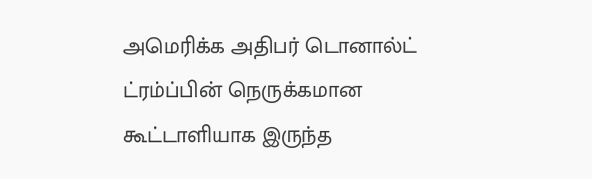அமெரிக்க அதிபர் டொனால்ட் ட்ரம்ப்பின் நெருக்கமான கூட்டாளியாக இருந்த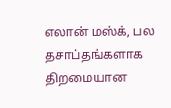எலான் மஸ்க், பல தசாப்தங்களாக திறமையான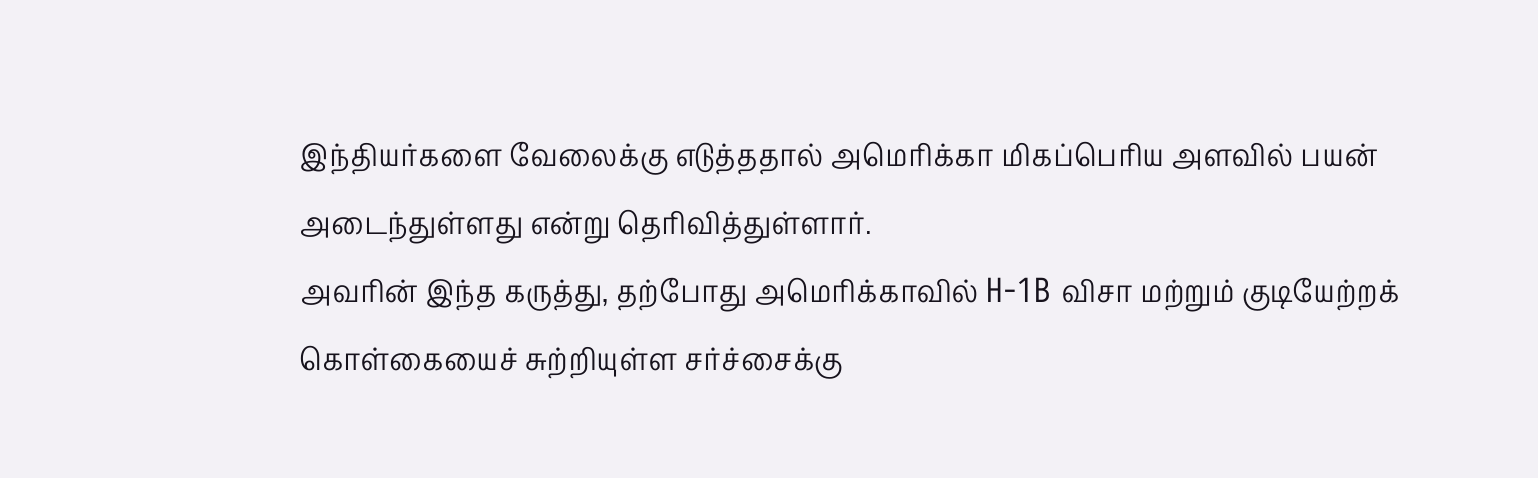இந்தியர்களை வேலைக்கு எடுத்ததால் அமெரிக்கா மிகப்பெரிய அளவில் பயன் அடைந்துள்ளது என்று தெரிவித்துள்ளார்.
அவரின் இந்த கருத்து, தற்போது அமெரிக்காவில் H-1B விசா மற்றும் குடியேற்றக் கொள்கையைச் சுற்றியுள்ள சர்ச்சைக்கு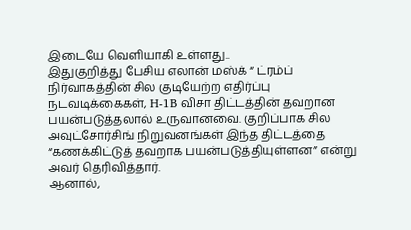இடையே வெளியாகி உள்ளது..
இதுகுறித்து பேசிய எலான் மஸ்க் “ ட்ரம்ப் நிர்வாகத்தின் சில குடியேற்ற எதிர்ப்பு நடவடிக்கைகள், H-1B விசா திட்டத்தின் தவறான பயன்படுத்தலால் உருவானவை. குறிப்பாக சில அவுட்சோர்சிங் நிறுவனங்கள் இந்த திட்டத்தை “கணக்கிட்டுத் தவறாக பயன்படுத்தியுள்ளன” என்று அவர் தெரிவித்தார்.
ஆனால்,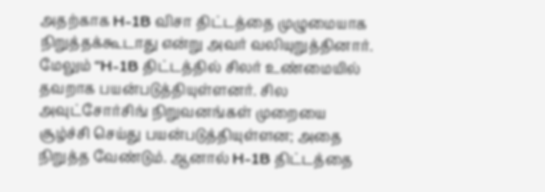அதற்காக H-1B விசா திட்டத்தை முழுமையாக நிறுத்தக்கூடாது என்று அவர் வலியுறுத்தினார். மேலும் “H-1B திட்டத்தில் சிலர் உண்மையில் தவறாக பயன்படுத்தியுள்ளனர். சில அவுட்சோர்சிங் நிறுவனங்கள் முறையை சூழ்ச்சி செய்து பயன்படுத்தியுள்ளன; அதை நிறுத்த வேண்டும். ஆனால் H-1B திட்டத்தை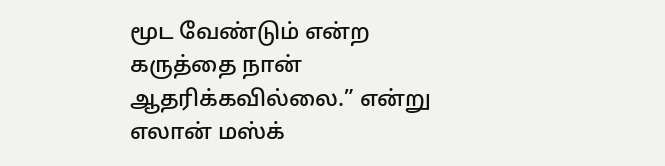மூட வேண்டும் என்ற கருத்தை நான் ஆதரிக்கவில்லை.” என்று எலான் மஸ்க்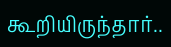கூறியிருந்தார்..